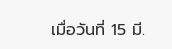เมื่อวันที่ 15 มี.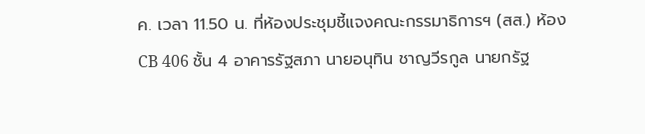ค. เวลา 11.50 น. ที่ห้องประชุมชี้แจงคณะกรรมาธิการฯ (สส.) ห้อง CB 406 ชั้น 4 อาคารรัฐสภา นายอนุทิน ชาญวีรกูล นายกรัฐ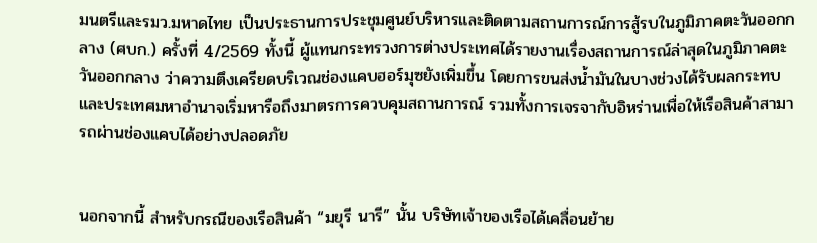มนตรีและรมว.มหาดไทย เป็นประธานการประชุมศูนย์บริหารและติดตามสถานการณ์การสู้รบในภูมิภาคตะวันออกกลาง (ศบก.) ครั้งที่ 4/2569 ทั้งนี้ ผู้แทนกระทรวงการต่างประเทศได้รายงานเรื่องสถานการณ์ล่าสุดในภูมิภาคตะวันออกกลาง ว่าความตึงเครียดบริเวณช่องแคบฮอร์มุซยังเพิ่มขึ้น โดยการขนส่งน้ำมันในบางช่วงได้รับผลกระทบ และประเทศมหาอำนาจเริ่มหารือถึงมาตรการควบคุมสถานการณ์ รวมทั้งการเจรจากับอิหร่านเพื่อให้เรือสินค้าสามารถผ่านช่องแคบได้อย่างปลอดภัย


นอกจากนี้ สำหรับกรณีของเรือสินค้า “มยุรี นารี” นั้น บริษัทเจ้าของเรือได้เคลื่อนย้าย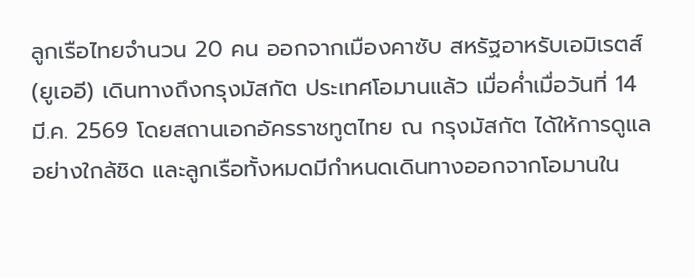ลูกเรือไทยจำนวน 20 คน ออกจากเมืองคาซับ สหรัฐอาหรับเอมิเรตส์ (ยูเออี) เดินทางถึงกรุงมัสกัต ประเทศโอมานแล้ว เมื่อค่ำเมื่อวันที่ 14 มี.ค. 2569 โดยสถานเอกอัครราชทูตไทย ณ กรุงมัสกัต ได้ให้การดูแลอย่างใกล้ชิด และลูกเรือทั้งหมดมีกำหนดเดินทางออกจากโอมานใน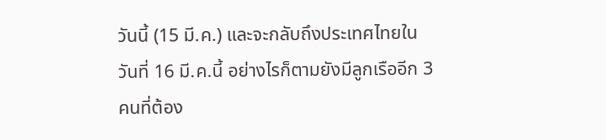วันนี้ (15 มี.ค.) และจะกลับถึงประเทศไทยในวันที่ 16 มี.ค.นี้ อย่างไรก็ตามยังมีลูกเรืออีก 3 คนที่ต้อง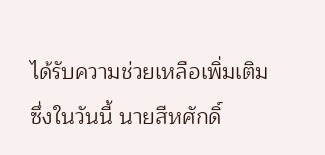ได้รับความช่วยเหลือเพิ่มเติม ซึ่งในวันนี้ นายสีหศักดิ์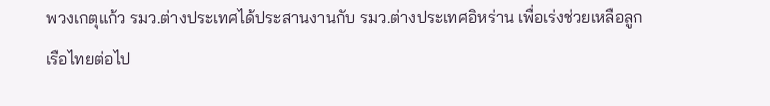พวงเกตุแก้ว รมว.ต่างประเทศได้ประสานงานกับ รมว.ต่างประเทศอิหร่าน เพื่อเร่งช่วยเหลือลูกเรือไทยต่อไป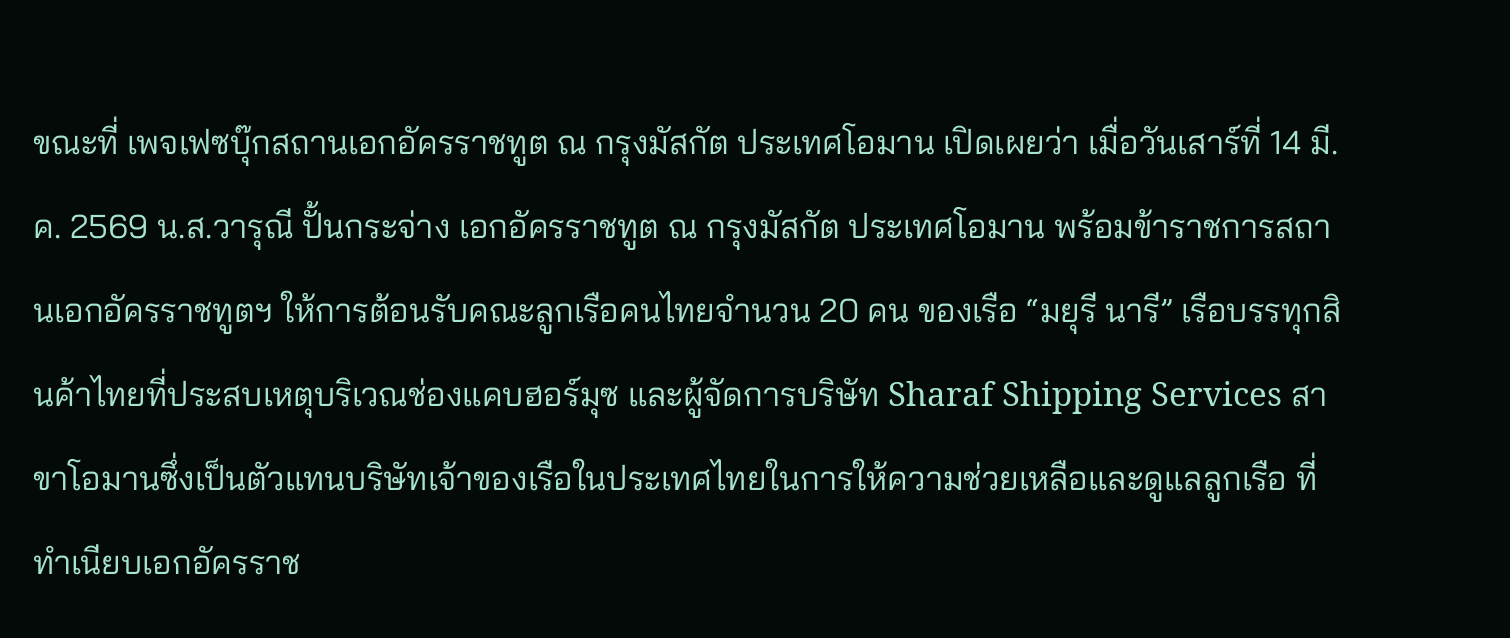ขณะที่ เพจเฟซบุ๊กสถานเอกอัครราชทูต ณ กรุงมัสกัต ประเทศโอมาน เปิดเผยว่า เมื่อวันเสาร์ที่ 14 มี.ค. 2569 น.ส.วารุณี ปั้นกระจ่าง เอกอัครราชทูต ณ กรุงมัสกัต ประเทศโอมาน พร้อมข้าราชการสถานเอกอัครราชทูตฯ ให้การต้อนรับคณะลูกเรือคนไทยจำนวน 20 คน ของเรือ “มยุรี นารี” เรือบรรทุกสินค้าไทยที่ประสบเหตุบริเวณช่องแคบฮอร์มุซ และผู้จัดการบริษัท Sharaf Shipping Services สาขาโอมานซึ่งเป็นตัวแทนบริษัทเจ้าของเรือในประเทศไทยในการให้ความช่วยเหลือและดูแลลูกเรือ ที่ทำเนียบเอกอัครราช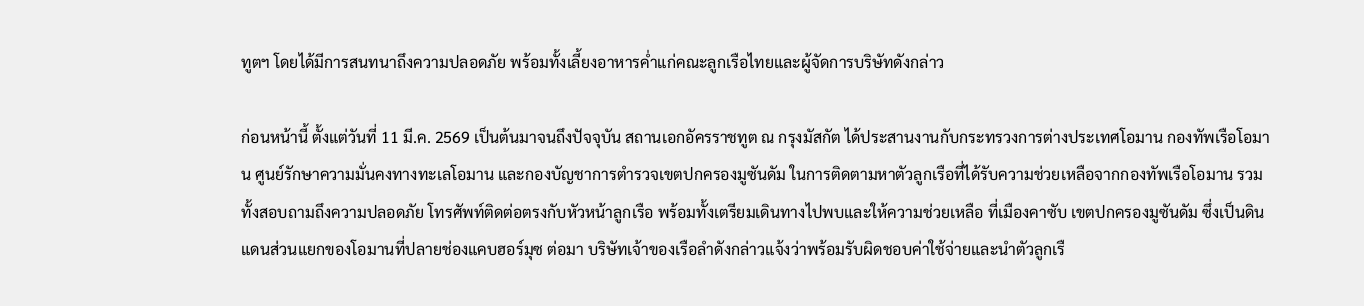ทูตฯ โดยได้มีการสนทนาถึงความปลอดภัย พร้อมทั้งเลี้ยงอาหารค่ำแก่คณะลูกเรือไทยและผู้จัดการบริษัทดังกล่าว

ก่อนหน้านี้ ตั้งแต่วันที่ 11 มี.ค. 2569 เป็นต้นมาจนถึงปัจจุบัน สถานเอกอัครราชทูต ณ กรุงมัสกัต ได้ประสานงานกับกระทรวงการต่างประเทศโอมาน กองทัพเรือโอมาน ศูนย์รักษาความมั่นคงทางทะเลโอมาน และกองบัญชาการตำรวจเขตปกครองมูซันดัม ในการติดตามหาตัวลูกเรือที่ได้รับความช่วยเหลือจากกองทัพเรือโอมาน รวมทั้งสอบถามถึงความปลอดภัย โทรศัพท์ติดต่อตรงกับหัวหน้าลูกเรือ พร้อมทั้งเตรียมเดินทางไปพบและให้ความช่วยเหลือ ที่เมืองคาซับ เขตปกครองมูซันดัม ซึ่งเป็นดินแดนส่วนแยกของโอมานที่ปลายช่องแคบฮอร์มุซ ต่อมา บริษัทเจ้าของเรือลำดังกล่าวแจ้งว่าพร้อมรับผิดชอบค่าใช้จ่ายและนำตัวลูกเรื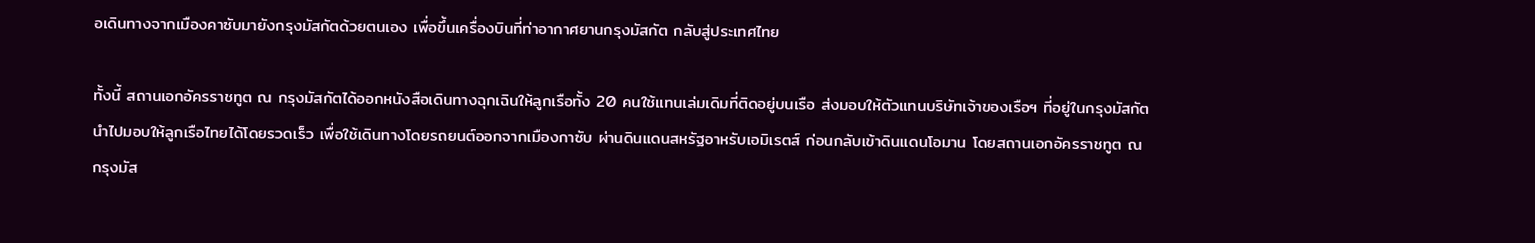อเดินทางจากเมืองคาซับมายังกรุงมัสกัตด้วยตนเอง เพื่อขึ้นเครื่องบินที่ท่าอากาศยานกรุงมัสกัต กลับสู่ประเทศไทย

ทั้งนี้ สถานเอกอัครราชทูต ณ กรุงมัสกัตได้ออกหนังสือเดินทางฉุกเฉินให้ลูกเรือทั้ง 20 คนใช้แทนเล่มเดิมที่ติดอยู่บนเรือ ส่งมอบให้ตัวแทนบริษัทเจ้าของเรือฯ ที่อยู่ในกรุงมัสกัตนำไปมอบให้ลูกเรือไทยได้โดยรวดเร็ว เพื่อใช้เดินทางโดยรถยนต์ออกจากเมืองกาซับ ผ่านดินแดนสหรัฐอาหรับเอมิเรตส์ ก่อนกลับเข้าดินแดนโอมาน โดยสถานเอกอัครราชทูต ณ กรุงมัส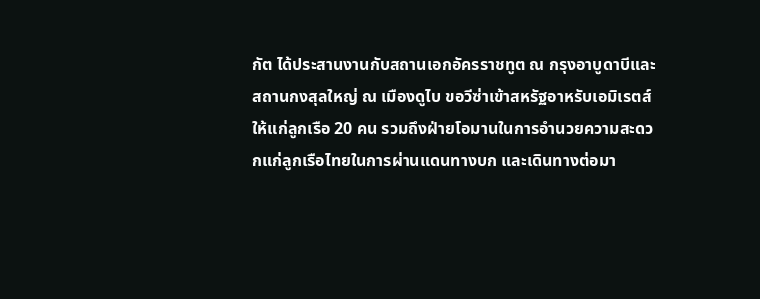กัต ได้ประสานงานกับสถานเอกอัครราชทูต ณ กรุงอาบูดาบีและสถานกงสุลใหญ่ ณ เมืองดูไบ ขอวีซ่าเข้าสหรัฐอาหรับเอมิเรตส์ให้แก่ลูกเรือ 20 คน รวมถึงฝ่ายโอมานในการอำนวยความสะดวกแก่ลูกเรือไทยในการผ่านแดนทางบก และเดินทางต่อมา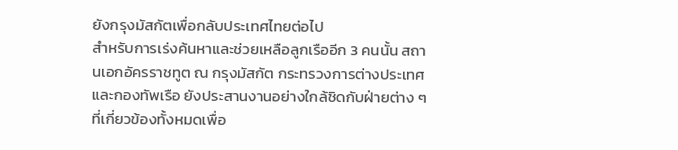ยังกรุงมัสกัตเพื่อกลับประเทศไทยต่อไป
สำหรับการเร่งค้นหาและช่วยเหลือลูกเรืออีก 3 คนนั้น สถานเอกอัครราชทูต ณ กรุงมัสกัต กระทรวงการต่างประเทศ และกองทัพเรือ ยังประสานงานอย่างใกล้ชิดกับฝ่ายต่าง ๆ ที่เกี่ยวข้องทั้งหมดเพื่อ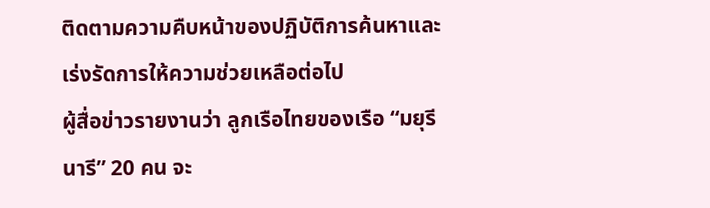ติดตามความคืบหน้าของปฏิบัติการค้นหาและเร่งรัดการให้ความช่วยเหลือต่อไป
ผู้สื่อข่าวรายงานว่า ลูกเรือไทยของเรือ “มยุรี นารี” 20 คน จะ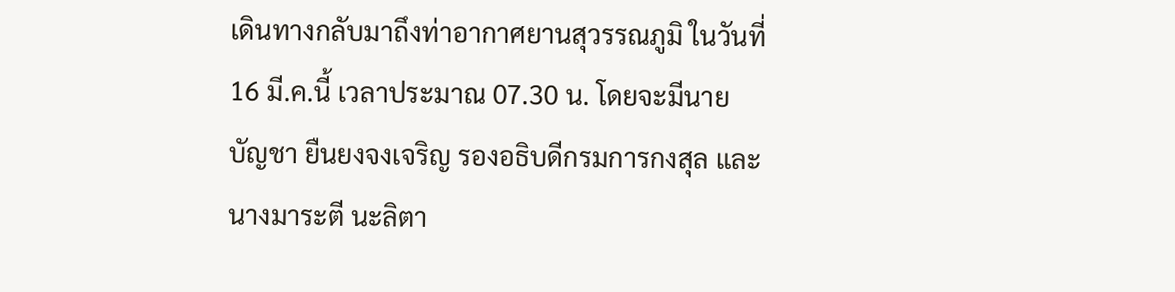เดินทางกลับมาถึงท่าอากาศยานสุวรรณภูมิ ในวันที่ 16 มี.ค.นี้ เวลาประมาณ 07.30 น. โดยจะมีนายบัญชา ยืนยงจงเจริญ รองอธิบดีกรมการกงสุล และนางมาระตี นะลิตา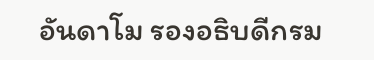อันดาโม รองอธิบดีกรม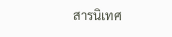สารนิเทศ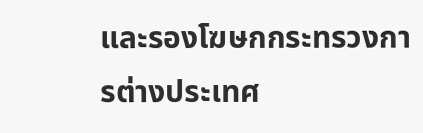และรองโฆษกกระทรวงการต่างประเทศ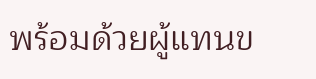พร้อมด้วยผู้แทนข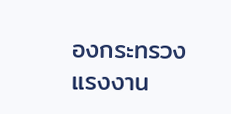องกระทรวงแรงงาน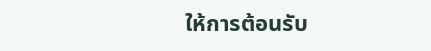ให้การต้อนรับ